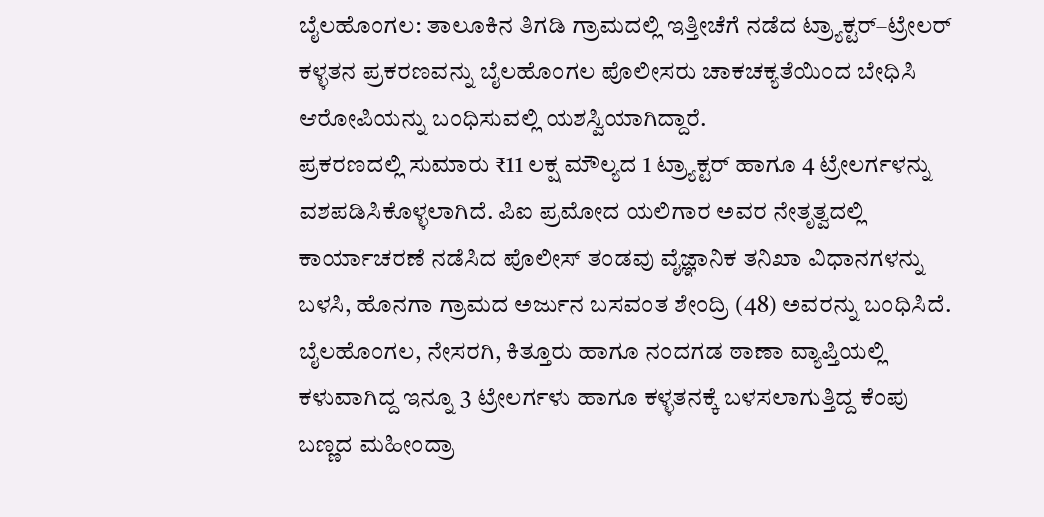ಬೈಲಹೊಂಗಲ: ತಾಲೂಕಿನ ತಿಗಡಿ ಗ್ರಾಮದಲ್ಲಿ ಇತ್ತೀಚೆಗೆ ನಡೆದ ಟ್ರ್ಯಾಕ್ಟರ್–ಟ್ರೇಲರ್ ಕಳ್ಳತನ ಪ್ರಕರಣವನ್ನು ಬೈಲಹೊಂಗಲ ಪೊಲೀಸರು ಚಾಕಚಕ್ಯತೆಯಿಂದ ಬೇಧಿಸಿ ಆರೋಪಿಯನ್ನು ಬಂಧಿಸುವಲ್ಲಿ ಯಶಸ್ವಿಯಾಗಿದ್ದಾರೆ.
ಪ್ರಕರಣದಲ್ಲಿ ಸುಮಾರು ₹11 ಲಕ್ಷ ಮೌಲ್ಯದ 1 ಟ್ರ್ಯಾಕ್ಟರ್ ಹಾಗೂ 4 ಟ್ರೇಲರ್ಗಳನ್ನು ವಶಪಡಿಸಿಕೊಳ್ಳಲಾಗಿದೆ. ಪಿಐ ಪ್ರಮೋದ ಯಲಿಗಾರ ಅವರ ನೇತೃತ್ವದಲ್ಲಿ ಕಾರ್ಯಾಚರಣೆ ನಡೆಸಿದ ಪೊಲೀಸ್ ತಂಡವು ವೈಜ್ಞಾನಿಕ ತನಿಖಾ ವಿಧಾನಗಳನ್ನು ಬಳಸಿ, ಹೊನಗಾ ಗ್ರಾಮದ ಅರ್ಜುನ ಬಸವಂತ ಶೇಂದ್ರಿ (48) ಅವರನ್ನು ಬಂಧಿಸಿದೆ.
ಬೈಲಹೊಂಗಲ, ನೇಸರಗಿ, ಕಿತ್ತೂರು ಹಾಗೂ ನಂದಗಡ ಠಾಣಾ ವ್ಯಾಪ್ತಿಯಲ್ಲಿ ಕಳುವಾಗಿದ್ದ ಇನ್ನೂ 3 ಟ್ರೇಲರ್ಗಳು ಹಾಗೂ ಕಳ್ಳತನಕ್ಕೆ ಬಳಸಲಾಗುತ್ತಿದ್ದ ಕೆಂಪು ಬಣ್ಣದ ಮಹೀಂದ್ರಾ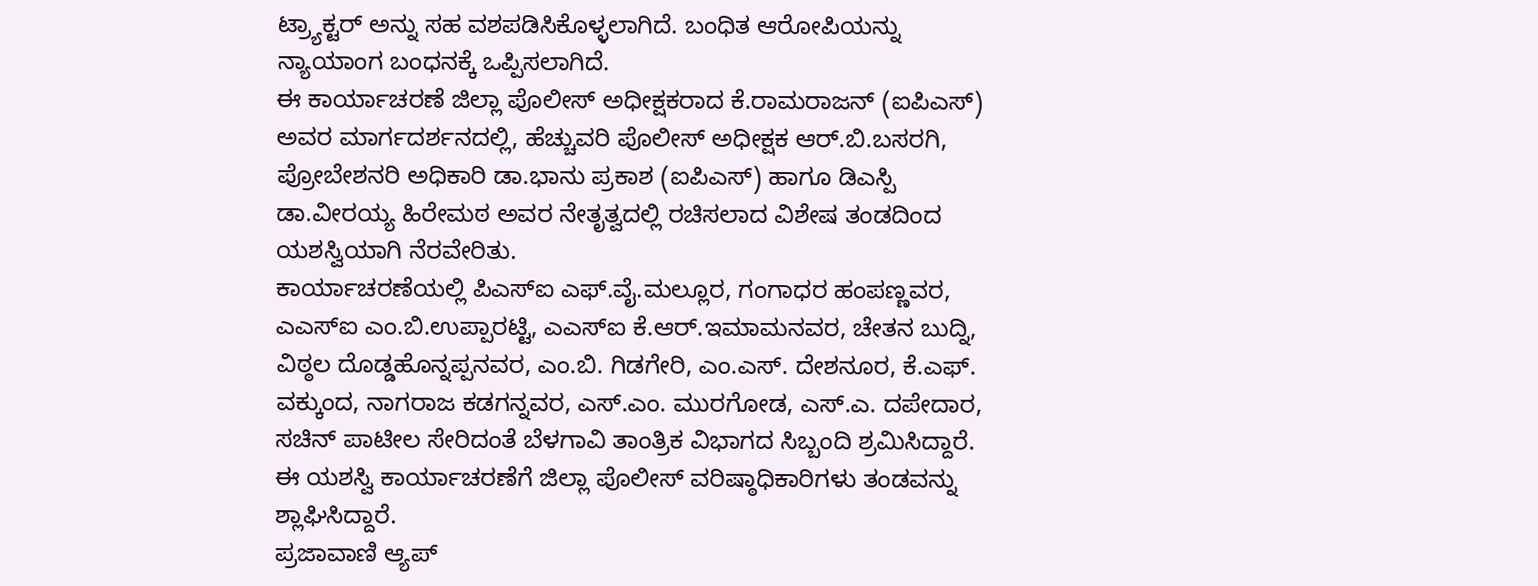ಟ್ರ್ಯಾಕ್ಟರ್ ಅನ್ನು ಸಹ ವಶಪಡಿಸಿಕೊಳ್ಳಲಾಗಿದೆ. ಬಂಧಿತ ಆರೋಪಿಯನ್ನು ನ್ಯಾಯಾಂಗ ಬಂಧನಕ್ಕೆ ಒಪ್ಪಿಸಲಾಗಿದೆ.
ಈ ಕಾರ್ಯಾಚರಣೆ ಜಿಲ್ಲಾ ಪೊಲೀಸ್ ಅಧೀಕ್ಷಕರಾದ ಕೆ.ರಾಮರಾಜನ್ (ಐಪಿಎಸ್) ಅವರ ಮಾರ್ಗದರ್ಶನದಲ್ಲಿ, ಹೆಚ್ಚುವರಿ ಪೊಲೀಸ್ ಅಧೀಕ್ಷಕ ಆರ್.ಬಿ.ಬಸರಗಿ, ಪ್ರೋಬೇಶನರಿ ಅಧಿಕಾರಿ ಡಾ.ಭಾನು ಪ್ರಕಾಶ (ಐಪಿಎಸ್) ಹಾಗೂ ಡಿಎಸ್ಪಿ ಡಾ.ವೀರಯ್ಯ ಹಿರೇಮಠ ಅವರ ನೇತೃತ್ವದಲ್ಲಿ ರಚಿಸಲಾದ ವಿಶೇಷ ತಂಡದಿಂದ ಯಶಸ್ವಿಯಾಗಿ ನೆರವೇರಿತು.
ಕಾರ್ಯಾಚರಣೆಯಲ್ಲಿ ಪಿಎಸ್ಐ ಎಫ್.ವೈ.ಮಲ್ಲೂರ, ಗಂಗಾಧರ ಹಂಪಣ್ಣವರ, ಎಎಸ್ಐ ಎಂ.ಬಿ.ಉಪ್ಪಾರಟ್ಟಿ, ಎಎಸ್ಐ ಕೆ.ಆರ್.ಇಮಾಮನವರ, ಚೇತನ ಬುದ್ನಿ, ವಿಠ್ಠಲ ದೊಡ್ಡಹೊನ್ನಪ್ಪನವರ, ಎಂ.ಬಿ. ಗಿಡಗೇರಿ, ಎಂ.ಎಸ್. ದೇಶನೂರ, ಕೆ.ಎಫ್. ವಕ್ಕುಂದ, ನಾಗರಾಜ ಕಡಗನ್ನವರ, ಎಸ್.ಎಂ. ಮುರಗೋಡ, ಎಸ್.ಎ. ದಪೇದಾರ, ಸಚಿನ್ ಪಾಟೀಲ ಸೇರಿದಂತೆ ಬೆಳಗಾವಿ ತಾಂತ್ರಿಕ ವಿಭಾಗದ ಸಿಬ್ಬಂದಿ ಶ್ರಮಿಸಿದ್ದಾರೆ.
ಈ ಯಶಸ್ವಿ ಕಾರ್ಯಾಚರಣೆಗೆ ಜಿಲ್ಲಾ ಪೊಲೀಸ್ ವರಿಷ್ಠಾಧಿಕಾರಿಗಳು ತಂಡವನ್ನು ಶ್ಲಾಘಿಸಿದ್ದಾರೆ.
ಪ್ರಜಾವಾಣಿ ಆ್ಯಪ್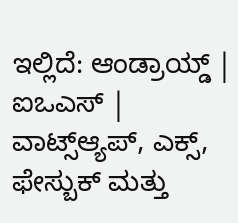ಇಲ್ಲಿದೆ: ಆಂಡ್ರಾಯ್ಡ್ | ಐಒಎಸ್ | ವಾಟ್ಸ್ಆ್ಯಪ್, ಎಕ್ಸ್, ಫೇಸ್ಬುಕ್ ಮತ್ತು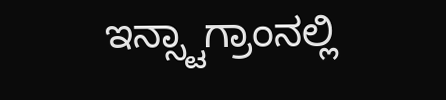ಇನ್ಸ್ಟಾಗ್ರಾಂನಲ್ಲಿ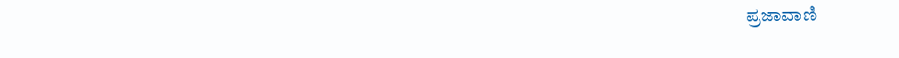ಪ್ರಜಾವಾಣಿ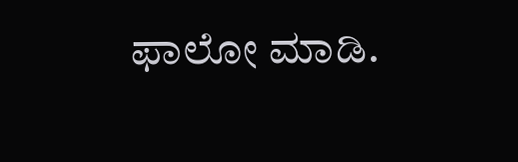ಫಾಲೋ ಮಾಡಿ.